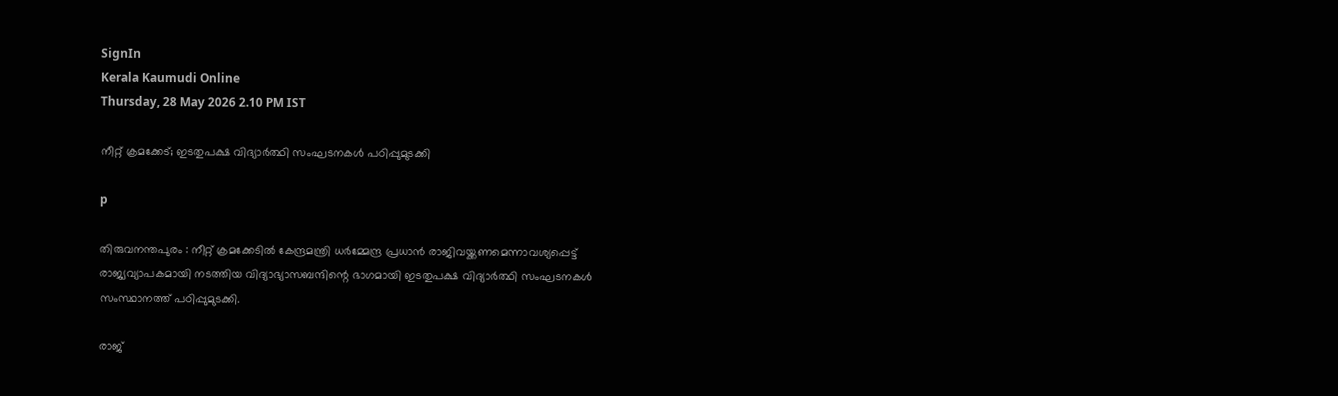SignIn
Kerala Kaumudi Online
Thursday, 28 May 2026 2.10 PM IST

നീറ്റ് ക്രമക്കേട്; ഇടതുപക്ഷ വിദ്യാർത്ഥി സംഘടനകൾ പഠിപ്പുമുടക്കി

p

തിരുവനന്തപുരം : നീറ്റ് ക്രമക്കേടിൽ കേന്ദ്രമന്ത്രി ധർമ്മേന്ദ്ര പ്രധാൻ രാജിവയ്ക്കണമെന്നാവശ്യപ്പെട്ട് രാജ്യവ്യാപകമായി നടത്തിയ വിദ്യാഭ്യാസബന്ദിന്റെ ഭാഗമായി ഇടതുപക്ഷ വിദ്യാർത്ഥി സംഘടനകൾ സംസ്ഥാനത്ത് പഠിപ്പുമുടക്കി.

രാജ്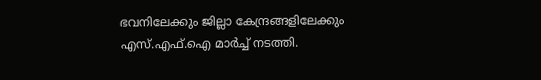ഭവനിലേക്കും ജില്ലാ കേന്ദ്രങ്ങളിലേക്കും എസ്.എഫ്.ഐ മാർച്ച് നടത്തി.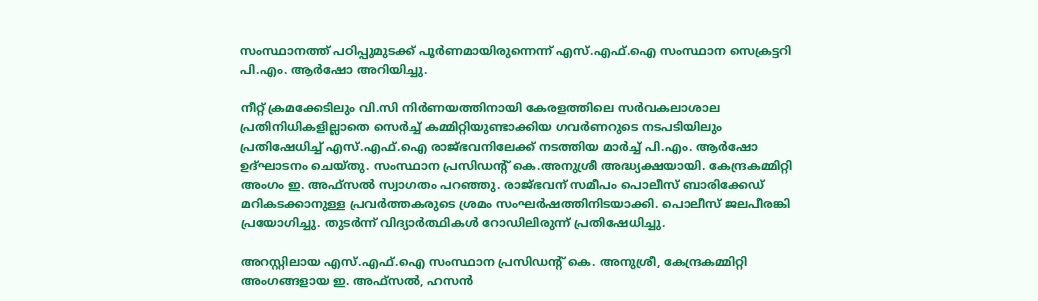സംസ്ഥാനത്ത് പഠിപ്പുമുടക്ക് പൂർണമായിരുന്നെന്ന് എസ്.എഫ്‌.ഐ സംസ്ഥാന സെക്രട്ടറി പി.എം. ആർഷോ അറിയിച്ചു.

നീറ്റ് ക്രമക്കേടിലും വി.സി നിർണയത്തിനായി കേരളത്തിലെ സർവകലാശാല പ്രതിനിധികളില്ലാതെ സെർച്ച് കമ്മിറ്റിയുണ്ടാക്കിയ ഗവർണറുടെ നടപടിയിലും പ്രതിഷേധിച്ച് എസ്.എഫ്‌.ഐ രാജ്ഭവനിലേക്ക് നടത്തിയ മാർച്ച് പി.എം. ആർഷോ ഉദ്ഘാടനം ചെയ്തു. സംസ്ഥാന പ്രസിഡന്റ് കെ.അനുശ്രീ അദ്ധ്യക്ഷയായി. കേന്ദ്രകമ്മിറ്റി അംഗം ഇ. അഫ്സൽ സ്വാഗതം പറഞ്ഞു. രാജ്ഭവന് സമീപം പൊലീസ് ബാരിക്കേഡ് മറികടക്കാനുള്ള പ്രവർത്തകരുടെ ശ്രമം സംഘർഷത്തിനിടയാക്കി. പൊലീസ് ജലപീരങ്കി പ്രയോഗിച്ചു. തുടർന്ന് വിദ്യാർത്ഥികൾ റോഡിലിരുന്ന് പ്രതിഷേധിച്ചു.

അറസ്റ്റിലായ എസ്.എഫ്.ഐ സംസ്ഥാന പ്രസിഡന്റ്‌ കെ. അനുശ്രീ, കേന്ദ്രകമ്മിറ്റി അംഗങ്ങളായ ഇ. അഫ്സൽ, ഹസൻ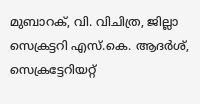മുബാറക്, വി. വിചിത്ര, ജില്ലാ സെക്രട്ടറി എസ്.കെ. ആദർശ്, സെക്രട്ടേറിയറ്റ്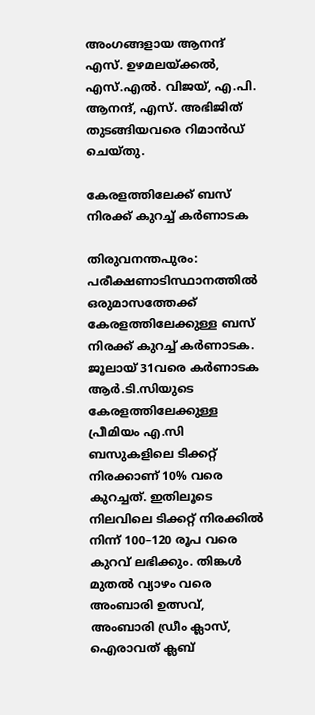അംഗങ്ങളായ ആനന്ദ് എസ്. ഉഴമലയ്ക്കൽ, എസ്.എൽ. വിജയ്, എ.പി. ആനന്ദ്, എസ്‌. അഭിജിത് തുടങ്ങിയവരെ റിമാൻഡ്‌ ചെയ്‌തു.

കേരളത്തിലേക്ക് ബസ് നിരക്ക് കുറച്ച് കർണാടക

തിരുവനന്തപുരം: പരീക്ഷണാടിസ്ഥാനത്തിൽ ഒരുമാസത്തേക്ക് കേരളത്തിലേക്കുള്ള ബസ് നിരക്ക് കുറച്ച് കർണാടക. ജൂലായ് 31വരെ കർണാടക ആർ.ടി.സിയുടെ കേരളത്തിലേക്കുള്ള പ്രീമിയം എ.സി ബസുകളിലെ ടിക്കറ്റ് നിരക്കാണ് 10% വരെ കുറച്ചത്. ഇതിലൂടെ നിലവിലെ ടിക്കറ്റ് നിരക്കിൽ നിന്ന് 100–120 രൂപ വരെ കുറവ് ലഭിക്കും. തിങ്കൾ മുതൽ വ്യാഴം വരെ അംബാരി ഉത്സവ്, അംബാരി ഡ്രീം ക്ലാസ്, ഐരാവത് ക്ലബ്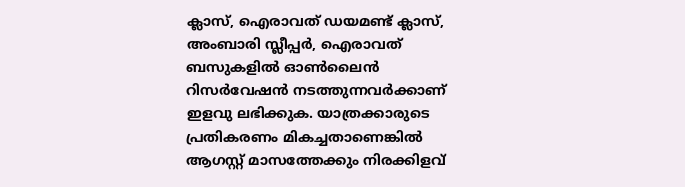ക്ലാസ്, ഐരാവത് ഡയമണ്ട് ക്ലാസ്, അംബാരി സ്ലീപ്പർ, ഐരാവത് ബസുകളിൽ ഓൺലൈൻ റിസർവേഷൻ നടത്തുന്നവർക്കാണ് ഇളവു ലഭിക്കുക. യാത്രക്കാരുടെ പ്രതികരണം മികച്ചതാണെങ്കിൽ ആഗസ്റ്റ് മാസത്തേക്കും നിരക്കിളവ്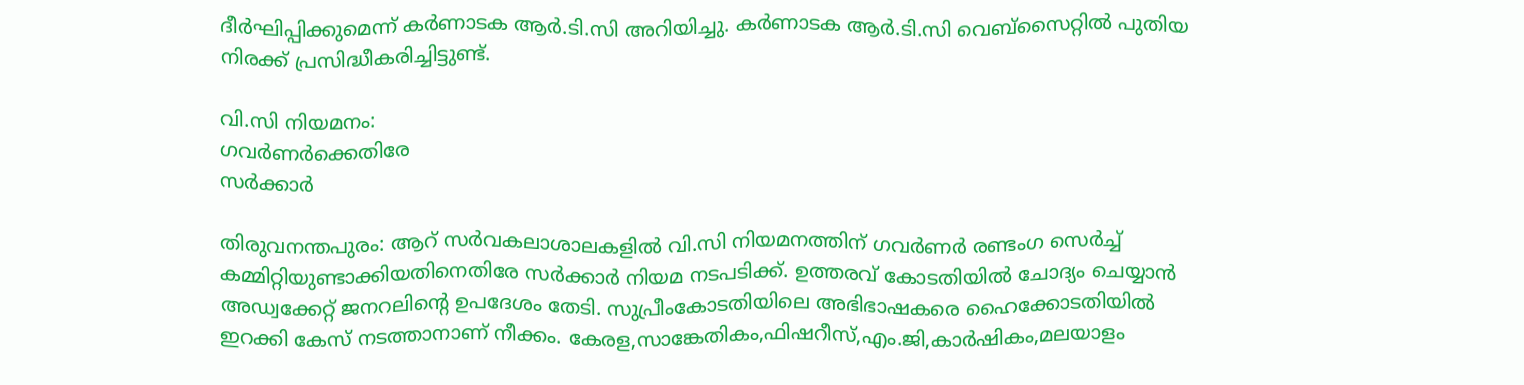ദീർഘിപ്പിക്കുമെന്ന് കർണാടക ആർ.ടി.സി അറിയിച്ചു. കർണാടക ആർ.ടി.സി വെബ്‌സൈറ്റിൽ പുതിയ നിരക്ക് പ്രസിദ്ധീകരിച്ചിട്ടുണ്ട്.

വി.സി നിയമനം:
ഗവർണർക്കെതിരേ
സർക്കാർ

തിരുവനന്തപുരം: ആറ് സർവകലാശാലകളിൽ വി.സി നിയമനത്തിന് ഗവർണർ രണ്ടംഗ സെർച്ച് കമ്മിറ്റിയുണ്ടാക്കിയതിനെതിരേ സർക്കാർ നിയമ നടപടിക്ക്. ഉത്തരവ് കോടതിയിൽ ചോദ്യം ചെയ്യാൻ അഡ്വക്കേറ്റ് ജനറലിന്റെ ഉപദേശം തേടി. സുപ്രീംകോടതിയിലെ അഭിഭാഷകരെ ഹൈക്കോടതിയിൽ ഇറക്കി കേസ് നടത്താനാണ് നീക്കം. കേരള,സാങ്കേതികം,ഫിഷറീസ്,എം.ജി,കാർഷികം,മലയാളം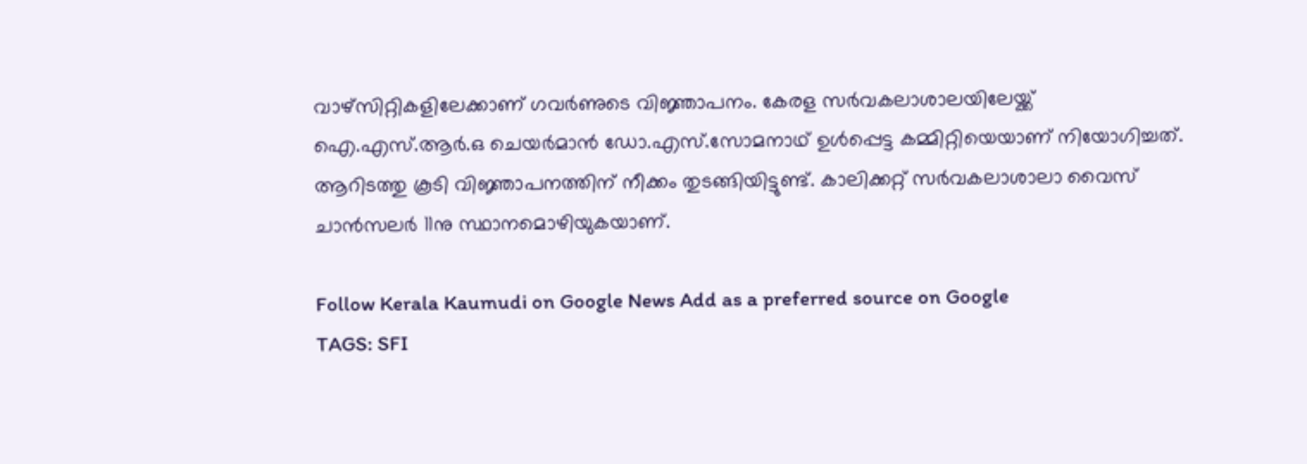വാഴ്സിറ്റികളിലേക്കാണ് ഗവർണുടെ വിജ്ഞാപനം. കേരള സർവകലാശാലയിലേയ്ക്ക് ഐ.എസ്.ആർ.ഒ ചെയർമാൻ ഡോ.എസ്.സോമനാഥ് ഉൾപ്പെട്ട കമ്മിറ്റിയെയാണ് നിയോഗിച്ചത്. ആറിടത്തു കൂടി വിജ്ഞാപനത്തിന് നീക്കം തുടങ്ങിയിട്ടുണ്ട്. കാലിക്കറ്റ് സർവകലാശാലാ വൈസ് ചാൻസലർ 11നു സ്ഥാനമൊഴിയുകയാണ്.

Follow Kerala Kaumudi on Google News Add as a preferred source on Google
TAGS: SFI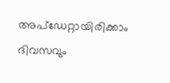അപ്ഡേറ്റായിരിക്കാം ദിവസവും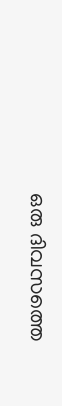ഒരു ദിവസത്തെ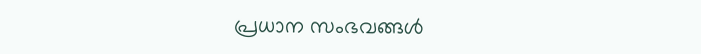പ്രധാന സംഭവങ്ങൾ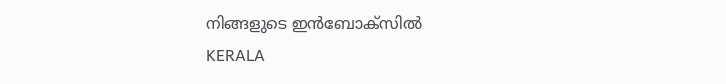നിങ്ങളുടെ ഇൻബോക്സിൽ
KERALA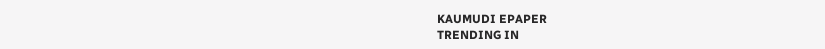KAUMUDI EPAPER
TRENDING IN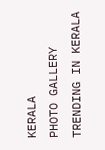KERALA
PHOTO GALLERY
TRENDING IN KERALA